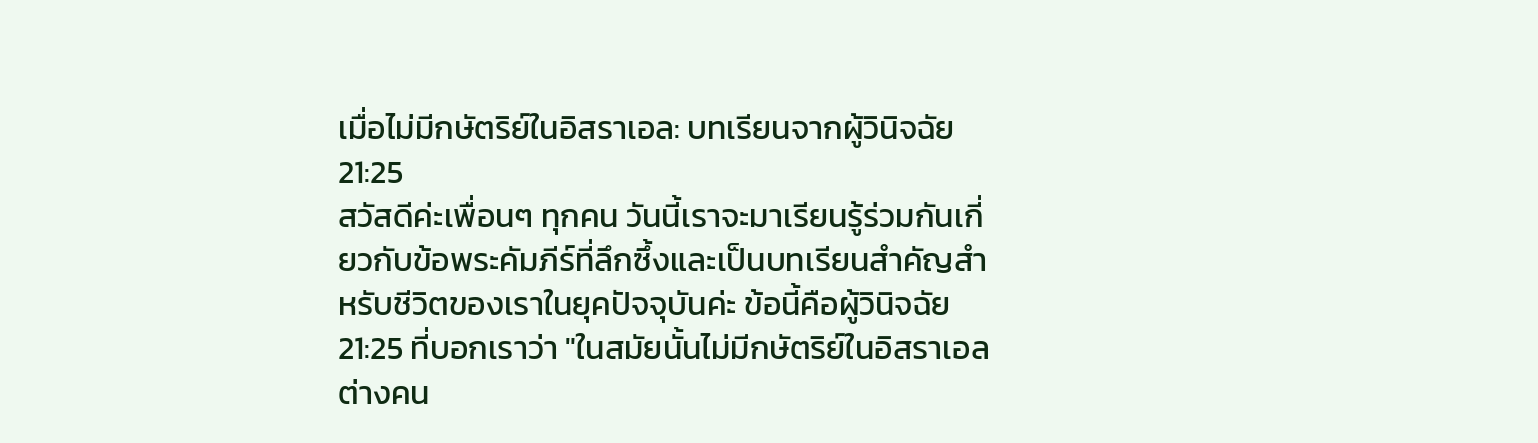เมื่อไม่มีกษัตริย์ในอิสราเอล: บทเรียนจากผู้วินิจฉัย 21:25
สวัสดีค่ะเพื่อนๆ ทุกคน วันนี้เราจะมาเรียนรู้ร่วมกันเกี่ยวกับข้อพระคัมภีร์ที่ลึกซึ้งและเป็นบทเรียนสำคัญสำหรับชีวิตของเราในยุคปัจจุบันค่ะ ข้อนี้คือผู้วินิจฉัย 21:25 ที่บอกเราว่า "ในสมัยนั้นไม่มีกษัตริย์ในอิสราเอล ต่างคน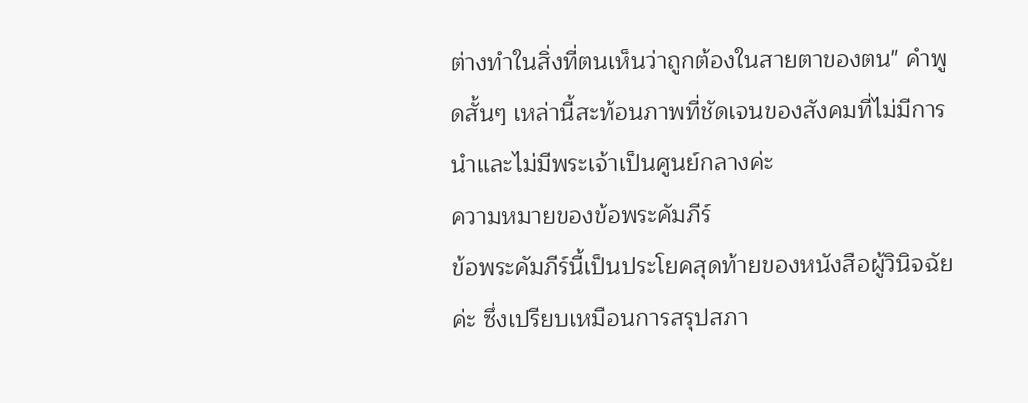ต่างทำในสิ่งที่ตนเห็นว่าถูกต้องในสายตาของตน" คำพูดสั้นๆ เหล่านี้สะท้อนภาพที่ชัดเจนของสังคมที่ไม่มีการนำและไม่มีพระเจ้าเป็นศูนย์กลางค่ะ
ความหมายของข้อพระคัมภีร์
ข้อพระคัมภีร์นี้เป็นประโยคสุดท้ายของหนังสือผู้วินิจฉัยค่ะ ซึ่งเปรียบเหมือนการสรุปสภา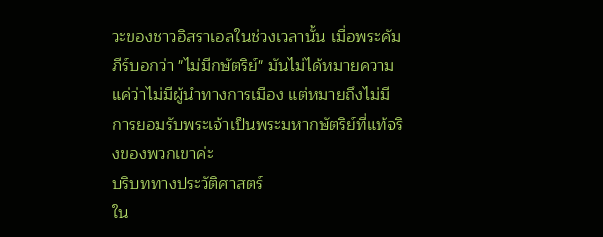วะของชาวอิสราเอลในช่วงเวลานั้น เมื่อพระคัมภีร์บอกว่า "ไม่มีกษัตริย์" มันไม่ได้หมายความแค่ว่าไม่มีผู้นำทางการเมือง แต่หมายถึงไม่มีการยอมรับพระเจ้าเป็นพระมหากษัตริย์ที่แท้จริงของพวกเขาค่ะ
บริบททางประวัติศาสตร์
ใน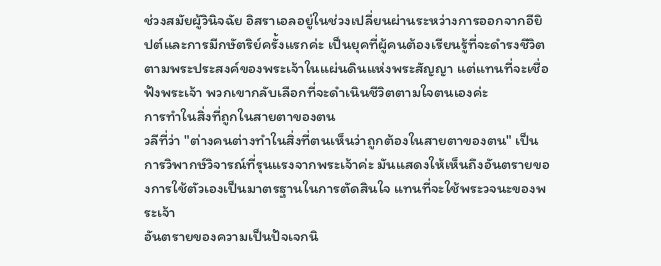ช่วงสมัยผู้วินิจฉัย อิสราเอลอยู่ในช่วงเปลี่ยนผ่านระหว่างการออกจากอียิปต์และการมีกษัตริย์ครั้งแรกค่ะ เป็นยุคที่ผู้คนต้องเรียนรู้ที่จะดำรงชีวิตตามพระประสงค์ของพระเจ้าในแผ่นดินแห่งพระสัญญา แต่แทนที่จะเชื่อฟังพระเจ้า พวกเขากลับเลือกที่จะดำเนินชีวิตตามใจตนเองค่ะ
การทำในสิ่งที่ถูกในสายตาของตน
วลีที่ว่า "ต่างคนต่างทำในสิ่งที่ตนเห็นว่าถูกต้องในสายตาของตน" เป็นการวิพากษ์วิจารณ์ที่รุนแรงจากพระเจ้าค่ะ มันแสดงให้เห็นถึงอันตรายของการใช้ตัวเองเป็นมาตรฐานในการตัดสินใจ แทนที่จะใช้พระวจนะของพระเจ้า
อันตรายของความเป็นปัจเจกนิ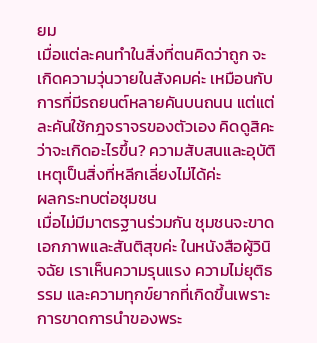ยม
เมื่อแต่ละคนทำในสิ่งที่ตนคิดว่าถูก จะเกิดความวุ่นวายในสังคมค่ะ เหมือนกับการที่มีรถยนต์หลายคันบนถนน แต่แต่ละคันใช้กฎจราจรของตัวเอง คิดดูสิคะว่าจะเกิดอะไรขึ้น? ความสับสนและอุบัติเหตุเป็นสิ่งที่หลีกเลี่ยงไม่ได้ค่ะ
ผลกระทบต่อชุมชน
เมื่อไม่มีมาตรฐานร่วมกัน ชุมชนจะขาดเอกภาพและสันติสุขค่ะ ในหนังสือผู้วินิจฉัย เราเห็นความรุนแรง ความไม่ยุติธรรม และความทุกข์ยากที่เกิดขึ้นเพราะการขาดการนำของพระ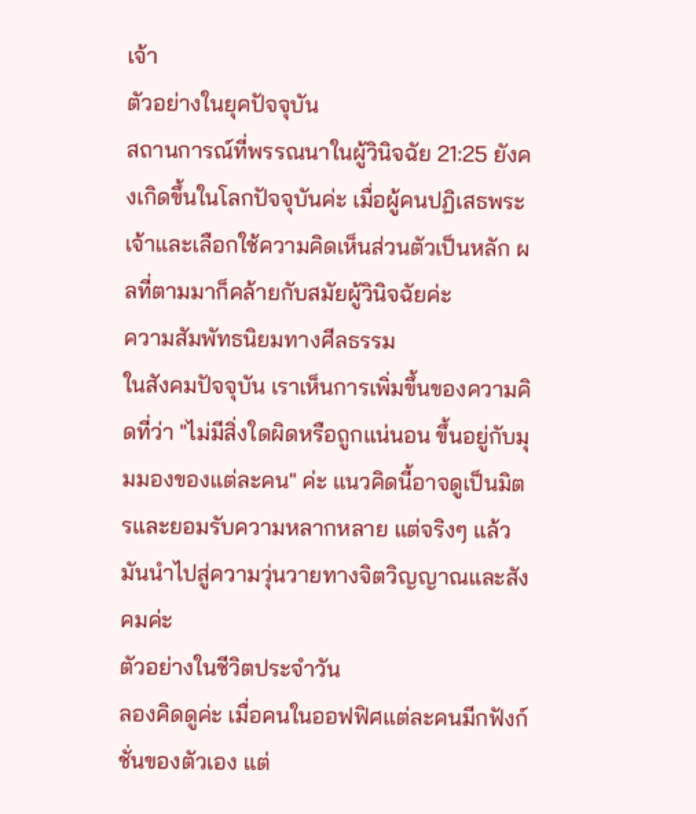เจ้า
ตัวอย่างในยุคปัจจุบัน
สถานการณ์ที่พรรณนาในผู้วินิจฉัย 21:25 ยังคงเกิดขึ้นในโลกปัจจุบันค่ะ เมื่อผู้คนปฏิเสธพระเจ้าและเลือกใช้ความคิดเห็นส่วนตัวเป็นหลัก ผลที่ตามมาก็คล้ายกับสมัยผู้วินิจฉัยค่ะ
ความสัมพัทธนิยมทางศีลธรรม
ในสังคมปัจจุบัน เราเห็นการเพิ่มขึ้นของความคิดที่ว่า "ไม่มีสิ่งใดผิดหรือถูกแน่นอน ขึ้นอยู่กับมุมมองของแต่ละคน" ค่ะ แนวคิดนี้อาจดูเป็นมิตรและยอมรับความหลากหลาย แต่จริงๆ แล้วมันนำไปสู่ความวุ่นวายทางจิตวิญญาณและสังคมค่ะ
ตัวอย่างในชีวิตประจำวัน
ลองคิดดูค่ะ เมื่อคนในออฟฟิศแต่ละคนมีกฟังก์ชั่นของตัวเอง แต่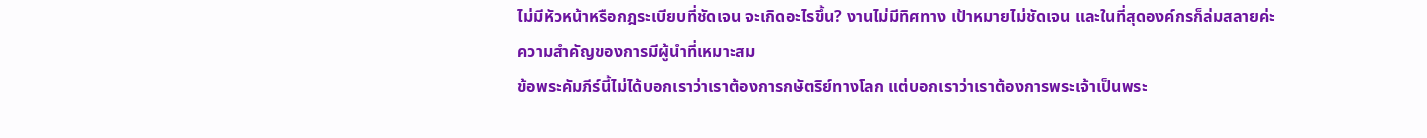ไม่มีหัวหน้าหรือกฎระเบียบที่ชัดเจน จะเกิดอะไรขึ้น? งานไม่มีทิศทาง เป้าหมายไม่ชัดเจน และในที่สุดองค์กรก็ล่มสลายค่ะ
ความสำคัญของการมีผู้นำที่เหมาะสม
ข้อพระคัมภีร์นี้ไม่ได้บอกเราว่าเราต้องการกษัตริย์ทางโลก แต่บอกเราว่าเราต้องการพระเจ้าเป็นพระ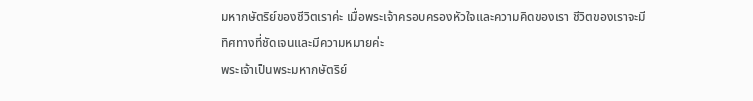มหากษัตริย์ของชีวิตเราค่ะ เมื่อพระเจ้าครอบครองหัวใจและความคิดของเรา ชีวิตของเราจะมีทิศทางที่ชัดเจนและมีความหมายค่ะ
พระเจ้าเป็นพระมหากษัตริย์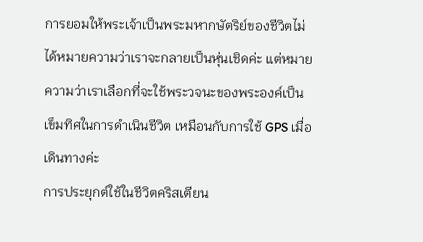การยอมให้พระเจ้าเป็นพระมหากษัตริย์ของชีวิตไม่ได้หมายความว่าเราจะกลายเป็นหุ่นเชิดค่ะ แต่หมายความว่าเราเลือกที่จะใช้พระวจนะของพระองค์เป็นเข็มทิศในการดำเนินชีวิต เหมือนกับการใช้ GPS เมื่อเดินทางค่ะ
การประยุกต์ใช้ในชีวิตคริสเตียน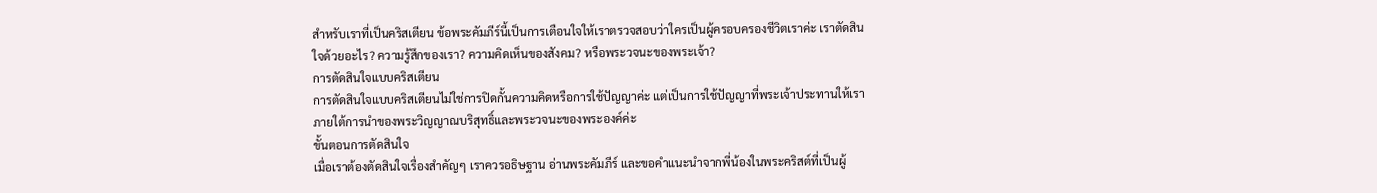สำหรับเราที่เป็นคริสเตียน ข้อพระคัมภีร์นี้เป็นการเตือนใจให้เราตรวจสอบว่าใครเป็นผู้ครอบครองชีวิตเราค่ะ เราตัดสินใจด้วยอะไร? ความรู้สึกของเรา? ความคิดเห็นของสังคม? หรือพระวจนะของพระเจ้า?
การตัดสินใจแบบคริสเตียน
การตัดสินใจแบบคริสเตียนไม่ใช่การปิดกั้นความคิดหรือการใช้ปัญญาค่ะ แต่เป็นการใช้ปัญญาที่พระเจ้าประทานให้เราภายใต้การนำของพระวิญญาณบริสุทธิ์และพระวจนะของพระองค์ค่ะ
ขั้นตอนการตัดสินใจ
เมื่อเราต้องตัดสินใจเรื่องสำคัญๆ เราควรอธิษฐาน อ่านพระคัมภีร์ และขอคำแนะนำจากพี่น้องในพระคริสต์ที่เป็นผู้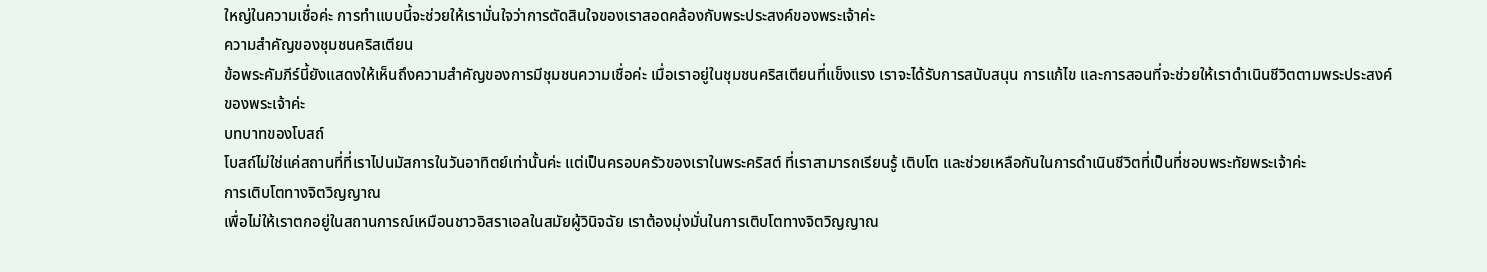ใหญ่ในความเชื่อค่ะ การทำแบบนี้จะช่วยให้เรามั่นใจว่าการตัดสินใจของเราสอดคล้องกับพระประสงค์ของพระเจ้าค่ะ
ความสำคัญของชุมชนคริสเตียน
ข้อพระคัมภีร์นี้ยังแสดงให้เห็นถึงความสำคัญของการมีชุมชนความเชื่อค่ะ เมื่อเราอยู่ในชุมชนคริสเตียนที่แข็งแรง เราจะได้รับการสนับสนุน การแก้ไข และการสอนที่จะช่วยให้เราดำเนินชีวิตตามพระประสงค์ของพระเจ้าค่ะ
บทบาทของโบสถ์
โบสถ์ไม่ใช่แค่สถานที่ที่เราไปนมัสการในวันอาทิตย์เท่านั้นค่ะ แต่เป็นครอบครัวของเราในพระคริสต์ ที่เราสามารถเรียนรู้ เติบโต และช่วยเหลือกันในการดำเนินชีวิตที่เป็นที่ชอบพระทัยพระเจ้าค่ะ
การเติบโตทางจิตวิญญาณ
เพื่อไม่ให้เราตกอยู่ในสถานการณ์เหมือนชาวอิสราเอลในสมัยผู้วินิจฉัย เราต้องมุ่งมั่นในการเติบโตทางจิตวิญญาณ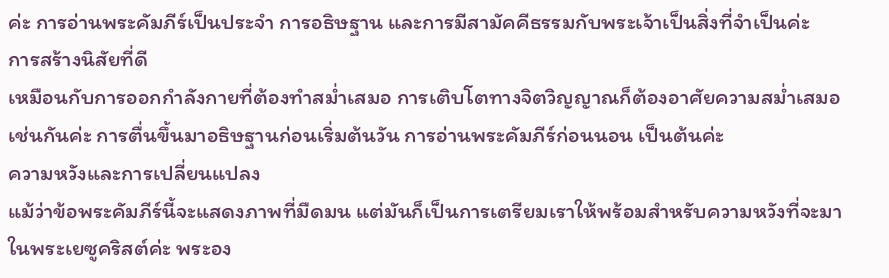ค่ะ การอ่านพระคัมภีร์เป็นประจำ การอธิษฐาน และการมีสามัคคีธรรมกับพระเจ้าเป็นสิ่งที่จำเป็นค่ะ
การสร้างนิสัยที่ดี
เหมือนกับการออกกำลังกายที่ต้องทำสม่ำเสมอ การเติบโตทางจิตวิญญาณก็ต้องอาศัยความสม่ำเสมอเช่นกันค่ะ การตื่นขึ้นมาอธิษฐานก่อนเริ่มต้นวัน การอ่านพระคัมภีร์ก่อนนอน เป็นต้นค่ะ
ความหวังและการเปลี่ยนแปลง
แม้ว่าข้อพระคัมภีร์นี้จะแสดงภาพที่มืดมน แต่มันก็เป็นการเตรียมเราให้พร้อมสำหรับความหวังที่จะมาในพระเยซูคริสต์ค่ะ พระอง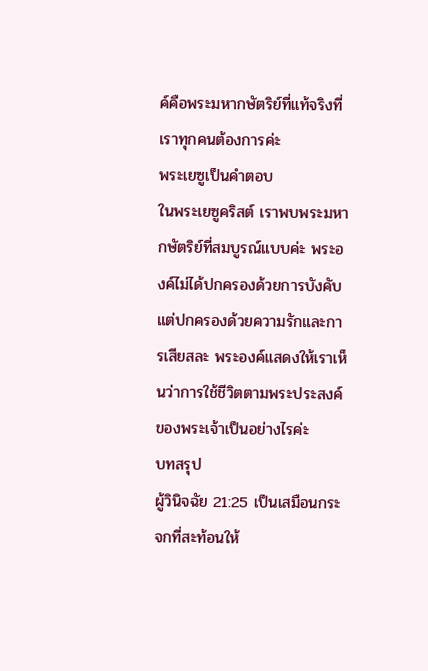ค์คือพระมหากษัตริย์ที่แท้จริงที่เราทุกคนต้องการค่ะ
พระเยซูเป็นคำตอบ
ในพระเยซูคริสต์ เราพบพระมหากษัตริย์ที่สมบูรณ์แบบค่ะ พระองค์ไม่ได้ปกครองด้วยการบังคับ แต่ปกครองด้วยความรักและการเสียสละ พระองค์แสดงให้เราเห็นว่าการใช้ชีวิตตามพระประสงค์ของพระเจ้าเป็นอย่างไรค่ะ
บทสรุป
ผู้วินิจฉัย 21:25 เป็นเสมือนกระจกที่สะท้อนให้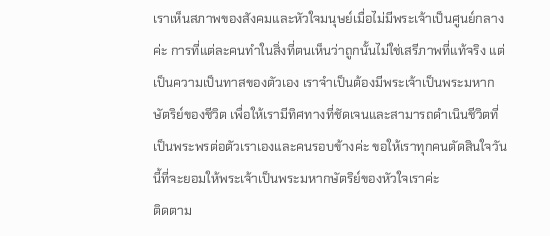เราเห็นสภาพของสังคมและหัวใจมนุษย์เมื่อไม่มีพระเจ้าเป็นศูนย์กลางค่ะ การที่แต่ละคนทำในสิ่งที่ตนเห็นว่าถูกนั้นไม่ใช่เสรีภาพที่แท้จริง แต่เป็นความเป็นทาสของตัวเอง เราจำเป็นต้องมีพระเจ้าเป็นพระมหากษัตริย์ของชีวิต เพื่อให้เรามีทิศทางที่ชัดเจนและสามารถดำเนินชีวิตที่เป็นพระพรต่อตัวเราเองและคนรอบข้างค่ะ ขอให้เราทุกคนตัดสินใจวันนี้ที่จะยอมให้พระเจ้าเป็นพระมหากษัตริย์ของหัวใจเราค่ะ
ติดตาม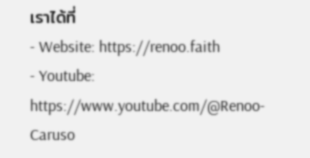เราได้ที่
- Website: https://renoo.faith
- Youtube: https://www.youtube.com/@Renoo-Caruso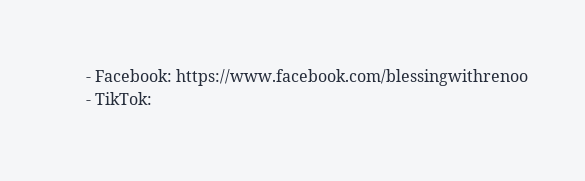- Facebook: https://www.facebook.com/blessingwithrenoo
- TikTok: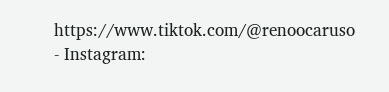https://www.tiktok.com/@renoocaruso
- Instagram: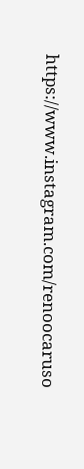https://www.instagram.com/renoocaruso